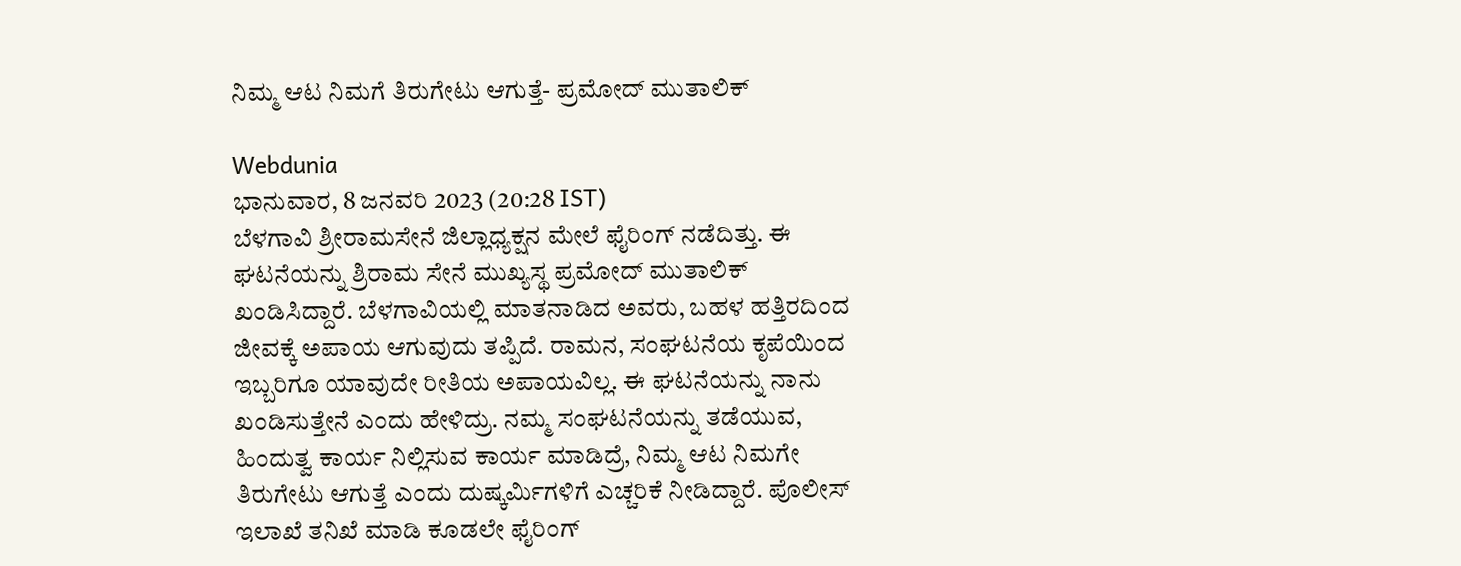ನಿಮ್ಮ ಆಟ ನಿಮಗೆ ತಿರುಗೇಟು ಆಗುತ್ತೆ- ಪ್ರಮೋದ್ ಮುತಾಲಿಕ್

Webdunia
ಭಾನುವಾರ, 8 ಜನವರಿ 2023 (20:28 IST)
ಬೆಳಗಾವಿ ಶ್ರೀರಾಮಸೇನೆ ಜಿಲ್ಲಾಧ್ಯಕ್ಷನ ಮೇಲೆ ಫೈರಿಂಗ್ ನಡೆದಿತ್ತು. ಈ ಘಟನೆಯನ್ನು ಶ್ರಿರಾಮ ಸೇನೆ ಮುಖ್ಯಸ್ಥ ಪ್ರಮೋದ್ ಮುತಾಲಿಕ್ ಖಂಡಿಸಿದ್ದಾರೆ. ಬೆಳಗಾವಿಯಲ್ಲಿ ಮಾತನಾಡಿದ ಅವರು, ಬಹಳ ಹತ್ತಿರದಿಂದ ಜೀವಕ್ಕೆ ಅಪಾಯ ಆಗುವುದು ತಪ್ಪಿದೆ. ರಾಮನ, ಸಂಘಟನೆಯ ಕೃಪೆಯಿಂದ ಇಬ್ಬರಿಗೂ ಯಾವುದೇ ರೀತಿಯ ಅಪಾಯವಿಲ್ಲ. ಈ ಘಟನೆಯನ್ನು ನಾನು ಖಂಡಿಸುತ್ತೇನೆ ಎಂದು ಹೇಳಿದ್ರು. ನಮ್ಮ ಸಂಘಟನೆಯನ್ನು ತಡೆಯುವ, ಹಿಂದುತ್ವ ಕಾರ್ಯ ನಿಲ್ಲಿಸುವ ಕಾರ್ಯ ಮಾಡಿದ್ರೆ, ನಿಮ್ಮ ಆಟ ನಿಮಗೇ ತಿರುಗೇಟು ಆಗುತ್ತೆ ಎಂದು ದುಷ್ಕರ್ಮಿಗಳಿಗೆ ಎಚ್ಚರಿಕೆ ನೀಡಿದ್ದಾರೆ. ಪೊಲೀಸ್ ಇಲಾಖೆ ತನಿಖೆ ಮಾಡಿ ಕೂಡಲೇ ಫೈರಿಂಗ್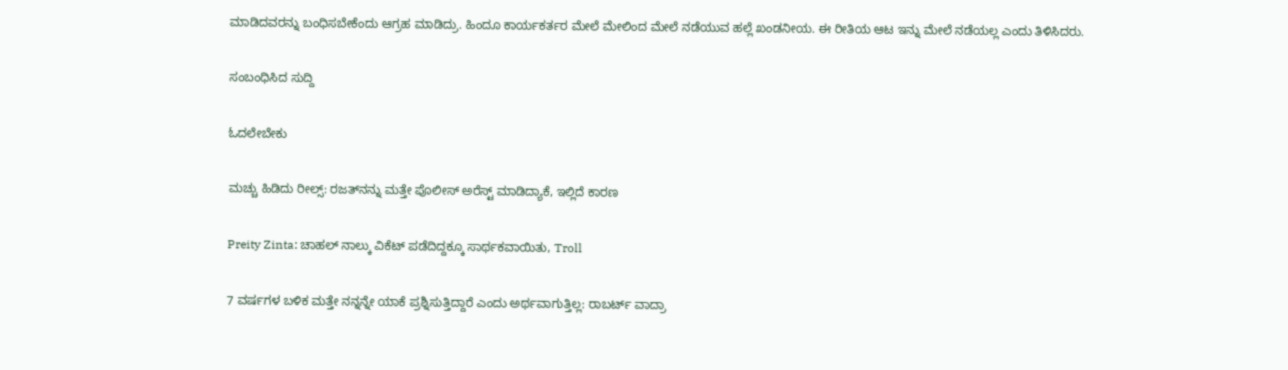ಮಾಡಿದವರನ್ನು ಬಂಧಿಸಬೇಕೆಂದು ಆಗ್ರಹ ಮಾಡಿದ್ರು. ಹಿಂದೂ ಕಾರ್ಯಕರ್ತರ ಮೇಲೆ ಮೇಲಿಂದ ಮೇಲೆ ನಡೆಯುವ ಹಲ್ಲೆ ಖಂಡನೀಯ. ಈ ರೀತಿಯ ಆಟ ಇನ್ನು ಮೇಲೆ ನಡೆಯಲ್ಲ ಎಂದು ತಿಳಿಸಿದರು.

ಸಂಬಂಧಿಸಿದ ಸುದ್ದಿ

ಓದಲೇಬೇಕು

ಮಚ್ಚು ಹಿಡಿದು ರೀಲ್ಸ್‌: ರಜತ್‌ನನ್ನು ಮತ್ತೇ ಪೊಲೀಸ್ ಅರೆಸ್ಟ್ ಮಾಡಿದ್ಯಾಕೆ, ಇಲ್ಲಿದೆ ಕಾರಣ

Preity Zinta: ಚಾಹಲ್ ನಾಲ್ಕು ವಿಕೆಟ್ ಪಡೆದಿದ್ದಕ್ಕೂ ಸಾರ್ಥಕವಾಯಿತು, Troll

7 ವರ್ಷಗಳ ಬಳಿಕ ಮತ್ತೇ ನನ್ನನ್ನೇ ಯಾಕೆ ಪ್ರಶ್ನಿಸುತ್ತಿದ್ದಾರೆ ಎಂದು ಅರ್ಥವಾಗುತ್ತಿಲ್ಲ: ರಾಬರ್ಟ್‌ ವಾದ್ರಾ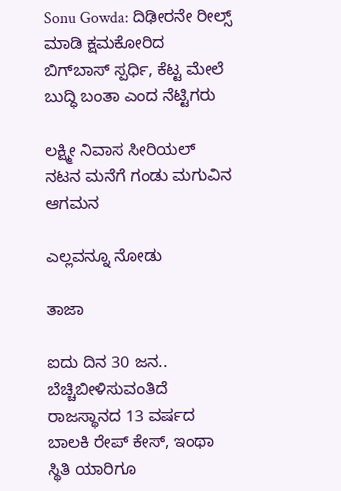Sonu Gowda: ದಿಢೀರನೇ ರೀಲ್ಸ್ ಮಾಡಿ ಕ್ಷಮಕೋರಿದ ಬಿಗ್‌ಬಾಸ್‌ ಸ್ಪರ್ಧಿ, ಕೆಟ್ಟ ಮೇಲೆ ಬುದ್ಧಿ ಬಂತಾ ಎಂದ ನೆಟ್ಟಿಗರು

ಲಕ್ಷ್ಮೀ ನಿವಾಸ ಸೀರಿಯಲ್ ನಟನ ಮನೆಗೆ ಗಂಡು ಮಗುವಿನ ಆಗಮನ

ಎಲ್ಲವನ್ನೂ ನೋಡು

ತಾಜಾ

ಐದು ದಿನ 30 ಜನ.. ಬೆಚ್ಚಿಬೀಳಿಸುವಂತಿದೆ ರಾಜಸ್ಥಾನದ 13 ವರ್ಷದ ಬಾಲಕಿ ರೇಪ್ ಕೇಸ್, ಇಂಥಾ ಸ್ಥಿತಿ ಯಾರಿಗೂ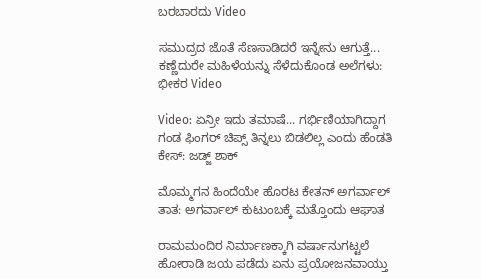ಬರಬಾರದು Video

ಸಮುದ್ರದ ಜೊತೆ ಸೆಣಸಾಡಿದರೆ ಇನ್ನೇನು ಆಗುತ್ತೆ... ಕಣ್ಣೆದುರೇ ಮಹಿಳೆಯನ್ನು ಸೆಳೆದುಕೊಂಡ ಅಲೆಗಳು: ಭೀಕರ Video

Video: ಏನ್ರೀ ಇದು ತಮಾಷೆ... ಗರ್ಭಿಣಿಯಾಗಿದ್ದಾಗ ಗಂಡ ಫಿಂಗರ್ ಚಿಪ್ಸ್ ತಿನ್ನಲು ಬಿಡಲಿಲ್ಲ ಎಂದು ಹೆಂಡತಿ ಕೇಸ್: ಜಡ್ಜ್ ಶಾಕ್

ಮೊಮ್ಮಗನ ಹಿಂದೆಯೇ ಹೊರಟ ಕೇತನ್ ಅಗರ್ವಾಲ್ ತಾತ: ಅಗರ್ವಾಲ್ ಕುಟುಂಬಕ್ಕೆ ಮತ್ತೊಂದು ಆಘಾತ

ರಾಮಮಂದಿರ ನಿರ್ಮಾಣಕ್ಕಾಗಿ ವರ್ಷಾನುಗಟ್ಟಲೆ ಹೋರಾಡಿ ಜಯ ಪಡೆದು ಏನು ಪ್ರಯೋಜನವಾಯ್ತು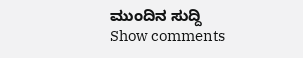ಮುಂದಿನ ಸುದ್ದಿ
Show comments